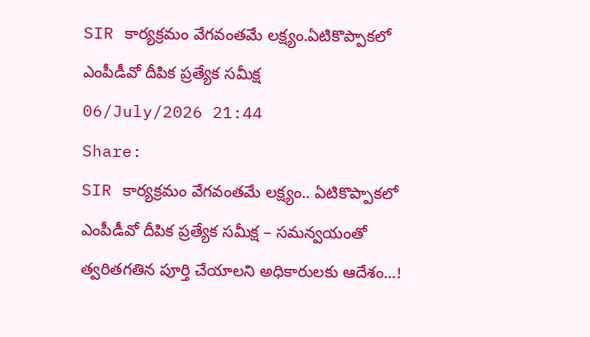SIR కార్యక్రమం వేగవంతమే లక్ష్యం.ఏటికొప్పాకలో ఎంపీడీవో దీపిక ప్రత్యేక సమీక్ష
06/July/2026 21:44
Share:
SIR కార్యక్రమం వేగవంతమే లక్ష్యం.. ఏటికొప్పాకలో ఎంపీడీవో దీపిక ప్రత్యేక సమీక్ష – సమన్వయంతో త్వరితగతిన పూర్తి చేయాలని అధికారులకు ఆదేశం...!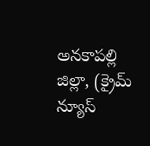అనకాపల్లి జిల్లా, (క్రైమ్ న్యూస్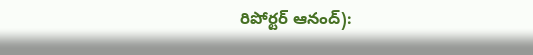రిపోర్టర్ ఆనంద్):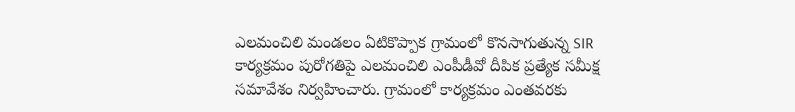ఎలమంచిలి మండలం ఏటికొప్పాక గ్రామంలో కొనసాగుతున్న SIR కార్యక్రమం పురోగతిపై ఎలమంచిలి ఎంపీడీవో దీపిక ప్రత్యేక సమీక్ష సమావేశం నిర్వహించారు. గ్రామంలో కార్యక్రమం ఎంతవరకు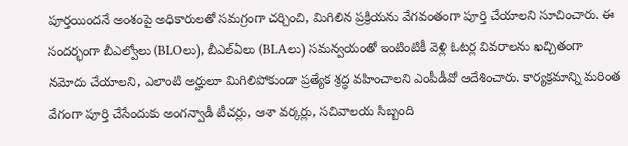పూర్తయిందనే అంశంపై అధికారులతో సమగ్రంగా చర్చించి, మిగిలిన ప్రక్రియను వేగవంతంగా పూర్తి చేయాలని సూచించారు. ఈ సందర్భంగా బీఎల్వోలు (BLOలు), బీఎల్ఏలు (BLAలు) సమన్వయంతో ఇంటింటికీ వెళ్లి ఓటర్ల వివరాలను ఖచ్చితంగా నమోదు చేయాలని, ఎలాంటి అర్హులూ మిగిలిపోకుండా ప్రత్యేక శ్రద్ధ వహించాలని ఎంపీడీవో ఆదేశించారు. కార్యక్రమాన్ని మరింత వేగంగా పూర్తి చేసేందుకు అంగన్వాడీ టీచర్లు, ఆశా వర్కర్లు, సచివాలయ సిబ్బంది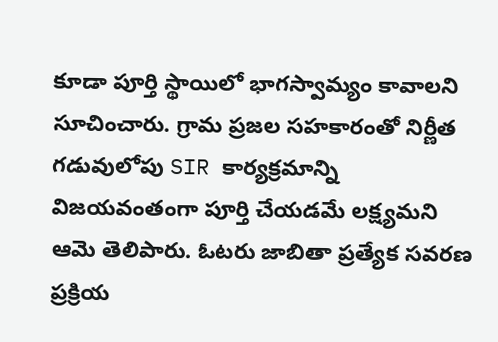కూడా పూర్తి స్థాయిలో భాగస్వామ్యం కావాలని సూచించారు. గ్రామ ప్రజల సహకారంతో నిర్ణీత గడువులోపు SIR కార్యక్రమాన్ని విజయవంతంగా పూర్తి చేయడమే లక్ష్యమని ఆమె తెలిపారు. ఓటరు జాబితా ప్రత్యేక సవరణ ప్రక్రియ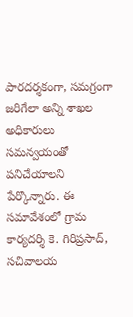పారదర్శకంగా, సమగ్రంగా జరిగేలా అన్ని శాఖల అధికారులు సమన్వయంతో పనిచేయాలని పేర్కొన్నారు. ఈ సమావేశంలో గ్రామ కార్యదర్శి కె. గిరిప్రసాద్, సచివాలయ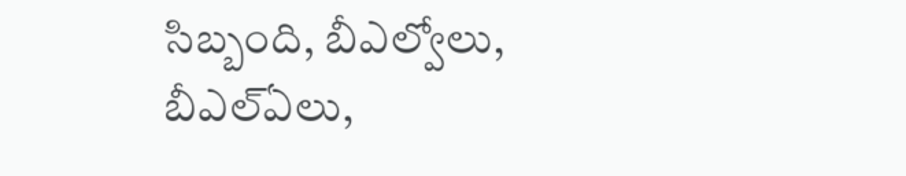సిబ్బంది, బీఎల్వోలు, బీఎల్ఏలు,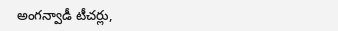అంగన్వాడీ టీచర్లు,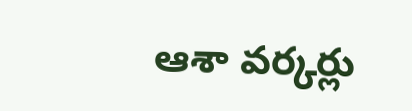ఆశా వర్కర్లు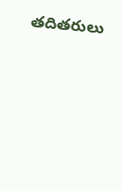తదితరులు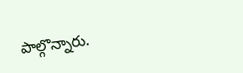పాల్గొన్నారు.